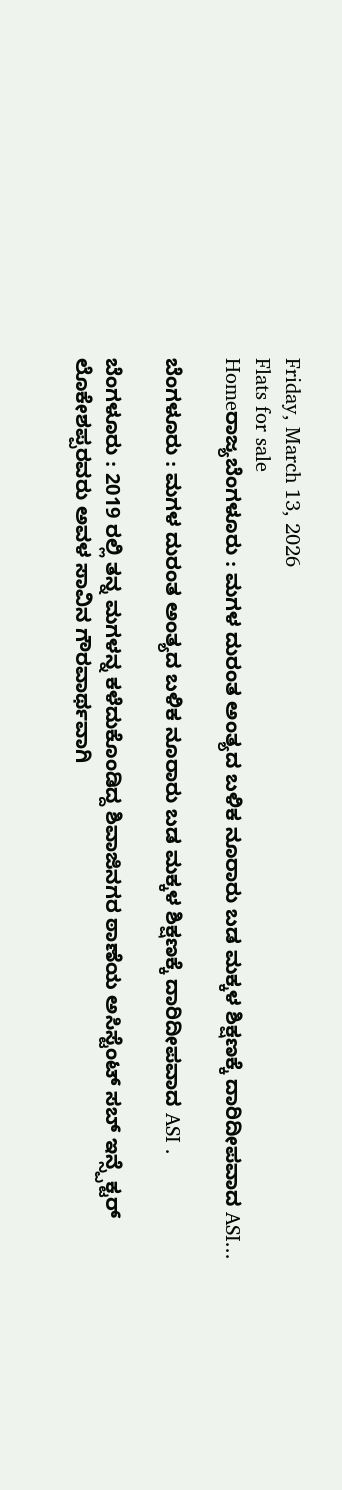Friday, March 13, 2026
Flats for sale
Homeರಾಜ್ಯಬೆಂಗಳೂರು : ಮಗಳ ದುರಂತ ಅಂತ್ಯದ ಬಳಿಕ ನೂರಾರು ಬಡ ಮಕ್ಕಳ ಶಿಕ್ಷಣಕ್ಕೆ ದಾರಿದೀಪವಾದ ASI...

ಬೆಂಗಳೂರು : ಮಗಳ ದುರಂತ ಅಂತ್ಯದ ಬಳಿಕ ನೂರಾರು ಬಡ ಮಕ್ಕಳ ಶಿಕ್ಷಣಕ್ಕೆ ದಾರಿದೀಪವಾದ ASI .

ಬೆಂಗಳೂರು : 2019 ರಲ್ಲಿ ತನ್ನ ಮಗಳನ್ನ ಕಳೆದುಕೊಂಡಿದ್ದ ಶಿವಾಜಿನಗರ ಠಾಣೆಯ ಅಸಿಸ್ಟೆಂಟ್ ಸಬ್ ಇನ್ಸ್ಪೆಕ್ಟರ್ ಲೊಕೇಶಪ್ಪರವರು ಅವಳ ಸಾವಿನ ಗೌರವಾರ್ಥವಾಗಿ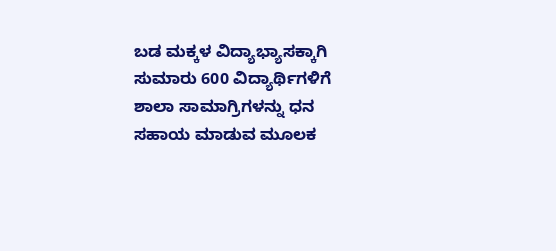ಬಡ ಮಕ್ಕಳ ವಿದ್ಯಾಭ್ಯಾಸಕ್ಕಾಗಿ ಸುಮಾರು 600 ವಿದ್ಯಾರ್ಥಿಗಳಿಗೆ ಶಾಲಾ ಸಾಮಾಗ್ರಿಗಳನ್ನು ಧನ ಸಹಾಯ ಮಾಡುವ ಮೂಲಕ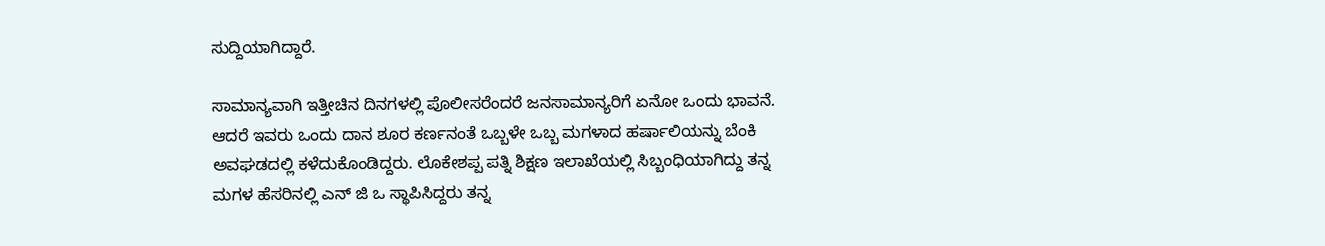ಸುದ್ದಿಯಾಗಿದ್ದಾರೆ.

ಸಾಮಾನ್ಯವಾಗಿ ಇತ್ತೀಚಿನ ದಿನಗಳಲ್ಲಿ ಪೊಲೀಸರೆಂದರೆ ಜನಸಾಮಾನ್ಯರಿಗೆ ಏನೋ ಒಂದು ಭಾವನೆ. ಆದರೆ ಇವರು ಒಂದು ದಾನ ಶೂರ ಕರ್ಣನಂತೆ ಒಬ್ಬಳೇ ಒಬ್ಬ ಮಗಳಾದ ಹರ್ಷಾಲಿಯನ್ನು ಬೆಂಕಿ ಅವಘಡದಲ್ಲಿ ಕಳೆದುಕೊಂಡಿದ್ದರು. ಲೊಕೇಶಪ್ಪ ಪತ್ನಿ ಶಿಕ್ಷಣ ಇಲಾಖೆಯಲ್ಲಿ ಸಿಬ್ಬಂಧಿಯಾಗಿದ್ದು ತನ್ನ ಮಗಳ ಹೆಸರಿನಲ್ಲಿ ಎನ್ ಜಿ ಒ ಸ್ಥಾಪಿಸಿದ್ದರು ತನ್ನ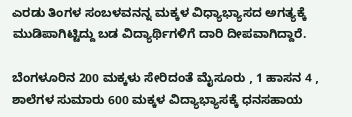ಎರಡು ತಿಂಗಳ ಸಂಬಳವನನ್ನ ಮಕ್ಕಳ ವಿಧ್ಯಾಭ್ಯಾಸದ ಅಗತ್ಯಕ್ಕೆ ಮುಡಿಪಾಗಿಟ್ಟಿದ್ದು ಬಡ ವಿದ್ಯಾರ್ಥಿಗಳಿಗೆ ದಾರಿ ದೀಪ‌ವಾಗಿದ್ದಾರೆ.

ಬೆಂಗಳೂರಿನ 200 ಮಕ್ಕಳು ಸೇರಿದಂತೆ ಮೈಸೂರು , 1 ಹಾಸನ 4 , ಶಾಲೆಗಳ ಸುಮಾರು 600 ಮಕ್ಕಳ ವಿದ್ಯಾಭ್ಯಾಸಕ್ಕೆ ಧನಸಹಾಯ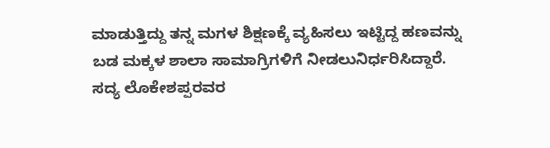ಮಾಡುತ್ತಿದ್ದು ತನ್ನ ಮಗಳ ಶಿಕ್ಷಣಕ್ಕೆ ವ್ಯಹಿಸಲು ಇಟ್ಟಿದ್ದ ಹಣವನ್ನು ಬಡ ಮಕ್ಕಳ ಶಾಲಾ ಸಾಮಾಗ್ರಿಗಳಿಗೆ ನೀಡಲುನಿರ್ಧರಿಸಿದ್ದಾರೆ. ಸದ್ಯ ಲೊಕೇಶಪ್ಪರವರ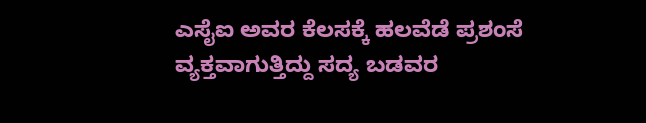ಎಸೈಐ ಅವರ ಕೆಲಸಕ್ಕೆ ಹಲವೆಡೆ ಪ್ರಶಂಸೆ ವ್ಯಕ್ತವಾಗುತ್ತಿದ್ದು ಸದ್ಯ ಬಡವರ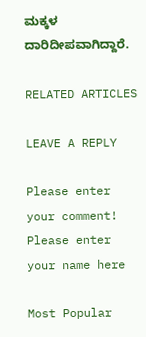ಮಕ್ಕಳ ದಾರಿದೀಪವಾಗಿದ್ದಾರೆ.

RELATED ARTICLES

LEAVE A REPLY

Please enter your comment!
Please enter your name here

Most Popular